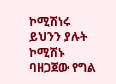ኮሚሽነሩ ይህንን ያሉት ኮሚሽኑ ባዘጋጀው የግል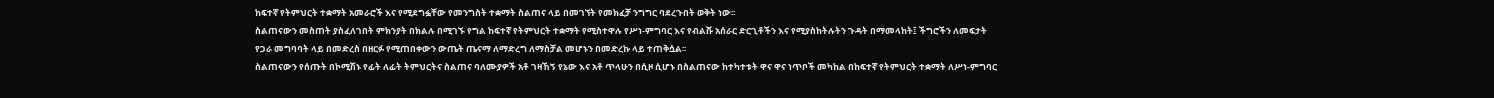ከፍተኛ የትምህርት ተቋማት አመራሮች እና የሚደግፏቸው የመንግስት ተቋማት ስልጠና ላይ በመገኘት የመክፈቻ ንግግር ባደረጉበት ወቅት ነው፡፡
ስልጠናውን መስጠት ያስፈለገበት ምክንያት በክልሉ በሚገኙ የግል ከፍተኛ የትምህርት ተቋማት የሚስተዋሉ የሥነ-ምግባር እና የብልሹ አሰራር ድርጊቶችን እና የሚያስከትሉትን ጉዳት በማመላከት፤ ችግሮችን ለመፍታት የጋራ መግባባት ላይ በመድረስ በዘርፉ የሚጠበቀውን ውጤት ጤናማ ለማድረግ ለማስቻል መሆኑን በመድረኩ ላይ ተጠቅሷል፡፡
ስልጠናውን የሰጡት በኮሚሽኑ የፊት ለፊት ትምህርትና ስልጠና ባለሙያዎች አቶ ገዛኸኝ የኔው እና አቶ ጥላሁን በሲዞ ሲሆኑ በስልጠናው ከተካተቱት ዋና ዋና ነጥቦች መካከል በከፍተኛ የትምህርት ተቋማት ለሥነ-ምግባር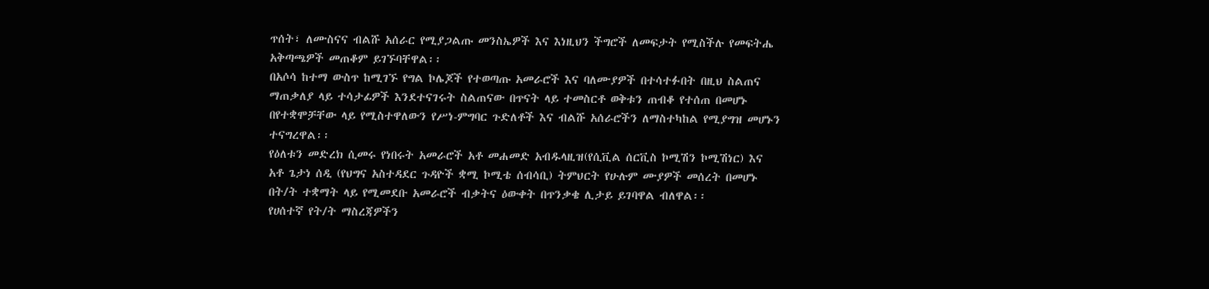ጥሰት፣ ለሙስናና ብልሹ አሰራር የሚያጋልጡ መንስኤዎች እና እነዚህን ችግሮች ለመፍታት የሚስችሉ የመፍትሔ አቅጣጫዎች መጠቆም ይገኙባቸዋል፡፡
በአሶሳ ከተማ ውስጥ ከሚገኙ የግል ኮሌጆች የተወጣጡ አመራሮች እና ባለሙያዎች በተሳተፉበት በዚህ ስልጠና ማጠቃለያ ላይ ተሳታፊዎች እንደተናገሩት ስልጠናው በጥናት ላይ ተመስርቶ ወቅቱን ጠብቆ የተሰጠ በመሆኑ በየተቋሞቻቸው ላይ የሚስተዋለውን የሥነ-ምግባር ጉድለቶች እና ብልሹ አሰራሮችን ለማስተካከል የሚያግዝ መሆኑን ተናግረዋል፡፡
የዕለቱን መድረክ ሲመሩ የነበሩት አመራሮች አቶ መሐመድ አብዱላዚዝ(የሲቪል ሰርቪስ ኮሚሽን ኮሚሽነር) እና አቶ ጌታነ ሰዲ (የህግና አስተዳደር ጉዳዮች ቋሚ ኮሚቴ ሰብሳቢ) ትምህርት የሁሉም ሙያዎች መሰረት በመሆኑ በት/ት ተቋማት ላይ የሚመደቡ አመራሮች ብቃትና ዕውቀት በጥንቃቄ ሊታይ ይገባዋል ብለዋል፡፡
የሀሰተኛ የት/ት ማስረጃዎችን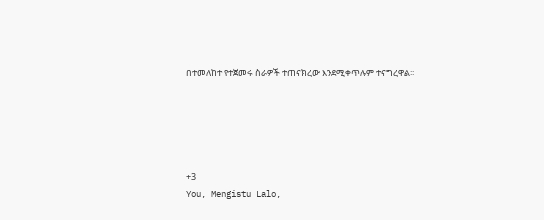በተመለከተ የተጀመሩ ስራዎች ተጠናክረው እንደሚቀጥሉም ተናግረዋል፡፡





+3
You, Mengistu Lalo,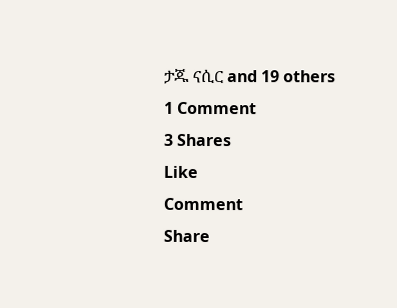ታጁ ናሲር and 19 others
1 Comment
3 Shares
Like
Comment
Share